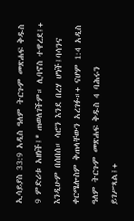ኢሳይያስ 33:9 አዲስ ዓለም ትርጉም መጽሐፍ ቅዱስ 9 ምድሪቱ አዘነች፤* ጠወለገችም። ሊባኖስ ተዋረደ፤+ እንዲሁም በሰበሰ። ሳሮን እንደ በረሃ ሆነች፤ባሳንና ቀርሜሎስም ቅጠላቸውን አረገፉ።+ ናሆም 1:4 አዲስ ዓለም ትርጉም መጽሐፍ ቅዱስ 4 ባሕሩን ይገሥጻል፤+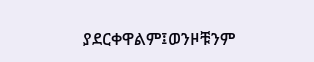ያደርቀዋልም፤ወንዞቹንም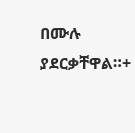በሙሉ ያደርቃቸዋል።+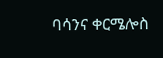ባሳንና ቀርሜሎስ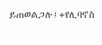ይጠወልጋሉ፤+የሊባኖስ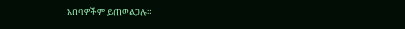አበባዎችም ይጠወልጋሉ።